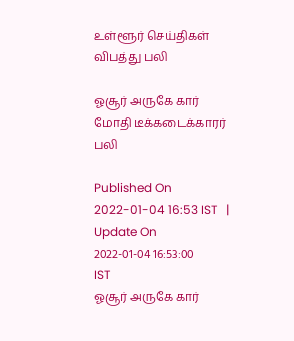உள்ளூர் செய்திகள்
விபத்து பலி

ஓசூர் அருகே கார் மோதி டீக்கடைக்காரர் பலி

Published On 2022-01-04 16:53 IST   |   Update On 2022-01-04 16:53:00 IST
ஓசூர் அருகே கார்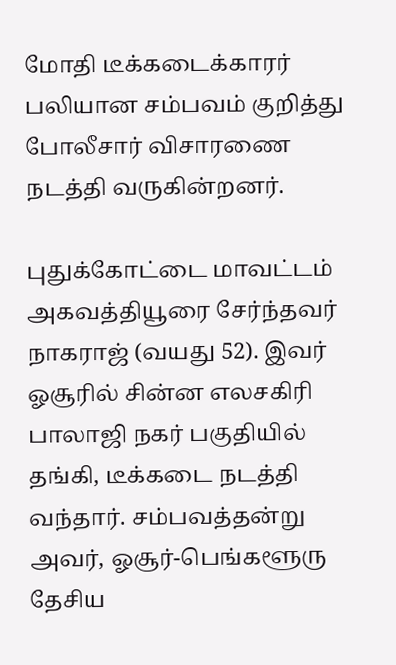மோதி டீக்கடைக்காரர் பலியான சம்பவம் குறித்து போலீசார் விசாரணை நடத்தி வருகின்றனர்.

புதுக்கோட்டை மாவட்டம் அகவத்தியூரை சேர்ந்தவர் நாகராஜ் (வயது 52). இவர் ஓசூரில் சின்ன எலசகிரி பாலாஜி நகர் பகுதியில் தங்கி, டீக்கடை நடத்தி வந்தார். சம்பவத்தன்று அவர், ஓசூர்-பெங்களூரு தேசிய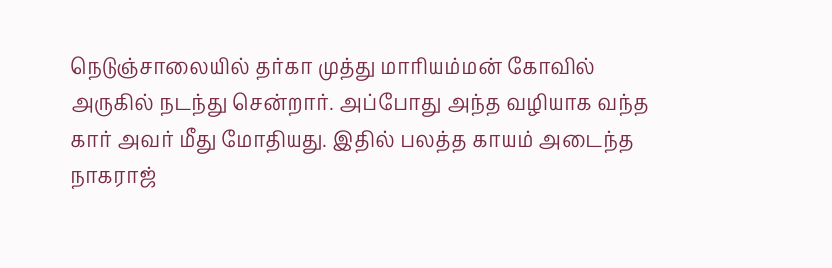நெடுஞ்சாலையில் தர்கா முத்து மாரியம்மன் கோவில் அருகில் நடந்து சென்றார். அப்போது அந்த வழியாக வந்த கார் அவர் மீது மோதியது. இதில் பலத்த காயம் அடைந்த நாகராஜ்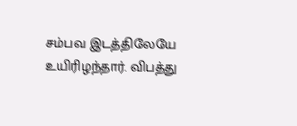சம்பவ இடத்திலேயே உயிரிழந்தார். விபத்து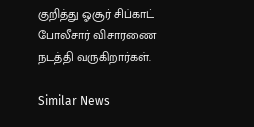குறித்து ஓசூர் சிப்காட் போலீசார் விசாரணை நடத்தி வருகிறார்கள்.

Similar News